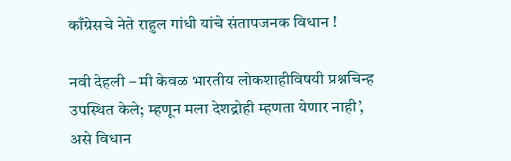काँग्रेसचे नेते राहुल गांधी यांचे संतापजनक विधान !

नवी देहली – मी केवळ भारतीय लोकशाहीविषयी प्रश्नचिन्ह उपस्थित केले; म्हणून मला देशद्रोही म्हणता येणार नाही’, असे विधान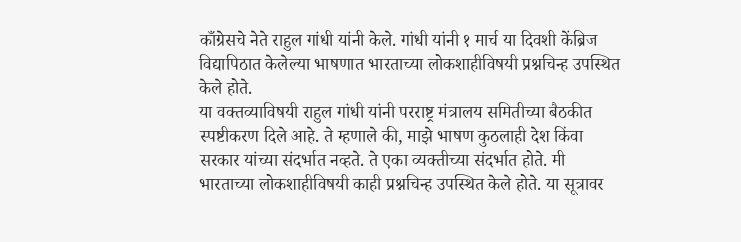काँग्रेसचे नेते राहुल गांधी यांनी केले. गांधी यांनी १ मार्च या दिवशी केंब्रिज विद्यापिठात केलेल्या भाषणात भारताच्या लोकशाहीविषयी प्रश्नचिन्ह उपस्थित केले होते.
या वक्तव्याविषयी राहुल गांधी यांनी परराष्ट्र मंत्रालय समितीच्या बैठकीत स्पष्टीकरण दिले आहे. ते म्हणाले की, माझे भाषण कुठलाही देश किंवा सरकार यांच्या संदर्भात नव्हते. ते एका व्यक्तीच्या संदर्भात होते. मी भारताच्या लोकशाहीविषयी काही प्रश्नचिन्ह उपस्थित केले होते. या सूत्रावर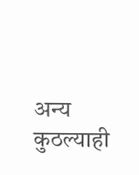अन्य कुठल्याही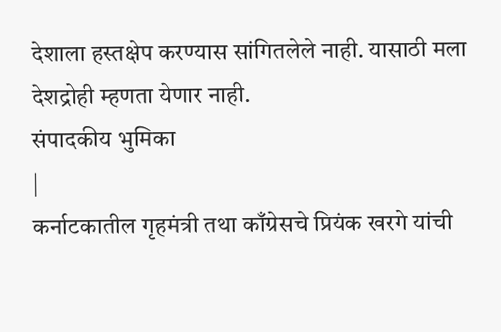देशाला हस्तक्षेप करण्यास सांगितलेले नाही. यासाठी मला देशद्रोही म्हणता येणार नाही.
संपादकीय भुमिका
|
कर्नाटकातील गृहमंत्री तथा काँग्रेसचे प्रियंक खरगे यांची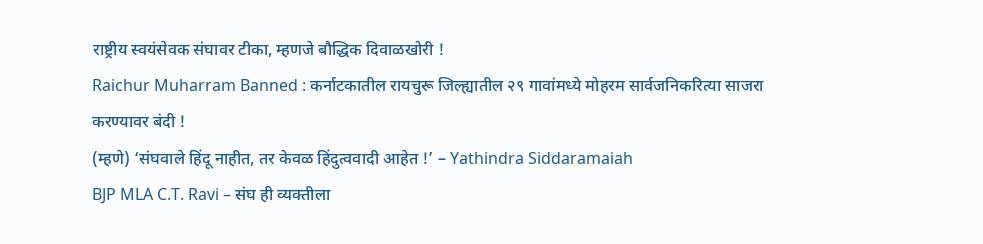राष्ट्रीय स्वयंसेवक संघावर टीका, म्हणजे बौद्धिक दिवाळखोरी !
Raichur Muharram Banned : कर्नाटकातील रायचुरू जिल्ह्यातील २९ गावांमध्ये मोहरम सार्वजनिकरित्या साजरा करण्यावर बंदी !
(म्हणे) ‘संघवाले हिंदू नाहीत, तर केवळ हिंदुत्ववादी आहेत !’ – Yathindra Siddaramaiah
BJP MLA C.T. Ravi – संघ ही व्यक्तीला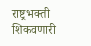राष्ट्रभक्ती शिकवणारी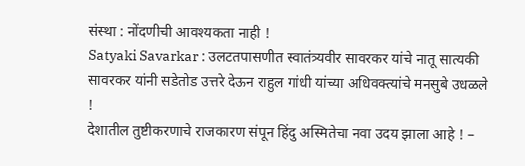संस्था : नोंदणीची आवश्यकता नाही !
Satyaki Savarkar : उलटतपासणीत स्वातंत्र्यवीर सावरकर यांचे नातू सात्यकी सावरकर यांनी सडेतोड उत्तरे देऊन राहुल गांधी यांच्या अधिवक्त्यांचे मनसुबे उधळले !
देशातील तुष्टीकरणाचे राजकारण संपून हिंदु अस्मितेचा नवा उदय झाला आहे ! –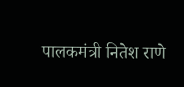पालकमंत्री नितेश राणे